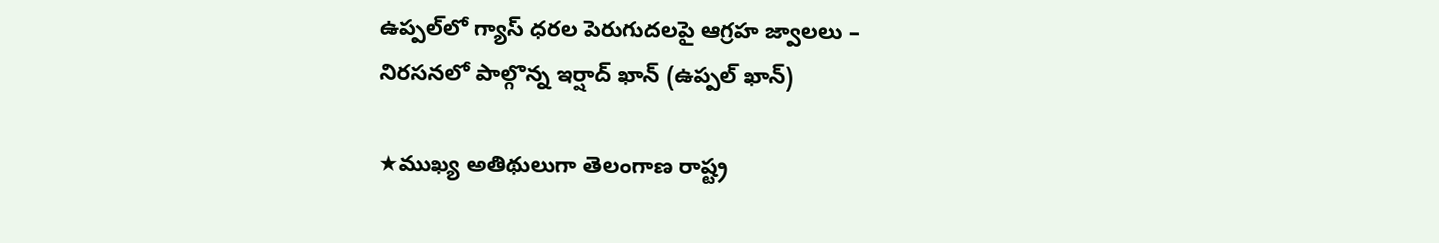ఉప్పల్‌లో గ్యాస్ ధరల పెరుగుదలపై ఆగ్రహ జ్వాలలు – నిరసనలో పాల్గొన్న ఇర్షాద్ ఖాన్ (ఉప్పల్ ఖాన్)

★ముఖ్య అతిథులుగా తెలంగాణ రాష్ట్ర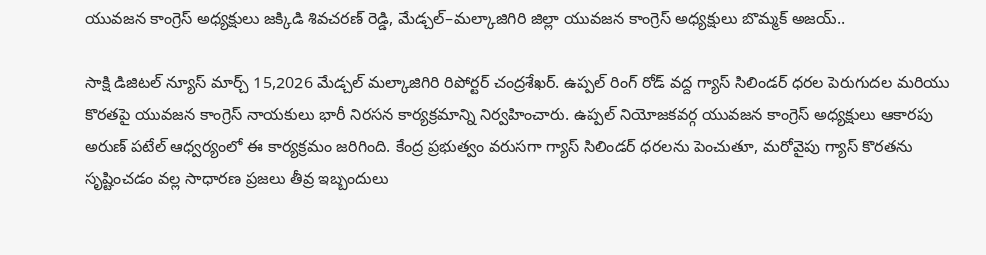యువజన కాంగ్రెస్ అధ్యక్షులు జక్కిడి శివచరణ్ రెడ్డి, మేడ్చల్–మల్కాజిగిరి జిల్లా యువజన కాంగ్రెస్ అధ్యక్షులు బొమ్మక్ అజయ్..

సాక్షి డిజిటల్ న్యూస్ మార్చ్ 15,2026 మేడ్చల్ మల్కాజిగిరి రిపోర్టర్ చంద్రశేఖర్. ఉప్పల్ రింగ్ రోడ్ వద్ద గ్యాస్ సిలిండర్ ధరల పెరుగుదల మరియు కొరతపై యువజన కాంగ్రెస్ నాయకులు భారీ నిరసన కార్యక్రమాన్ని నిర్వహించారు. ఉప్పల్ నియోజకవర్గ యువజన కాంగ్రెస్ అధ్యక్షులు ఆకారపు అరుణ్ పటేల్ ఆధ్వర్యంలో ఈ కార్యక్రమం జరిగింది. కేంద్ర ప్రభుత్వం వరుసగా గ్యాస్ సిలిండర్ ధరలను పెంచుతూ, మరోవైపు గ్యాస్ కొరతను సృష్టించడం వల్ల సాధారణ ప్రజలు తీవ్ర ఇబ్బందులు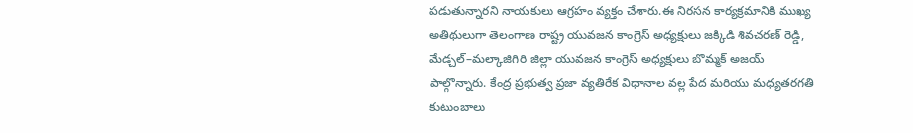పడుతున్నారని నాయకులు ఆగ్రహం వ్యక్తం చేశారు.ఈ నిరసన కార్యక్రమానికి ముఖ్య అతిథులుగా తెలంగాణ రాష్ట్ర యువజన కాంగ్రెస్ అధ్యక్షులు జక్కిడి శివచరణ్ రెడ్డి, మేడ్చల్–మల్కాజిగిరి జిల్లా యువజన కాంగ్రెస్ అధ్యక్షులు బొమ్మక్ అజయ్ పాల్గొన్నారు. కేంద్ర ప్రభుత్వ ప్రజా వ్యతిరేక విధానాల వల్ల పేద మరియు మధ్యతరగతి కుటుంబాలు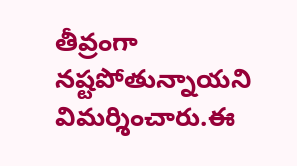తీవ్రంగా నష్టపోతున్నాయని విమర్శించారు.ఈ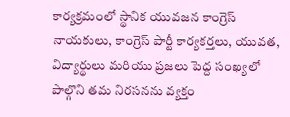కార్యక్రమంలో స్థానిక యువజన కాంగ్రెస్ నాయకులు, కాంగ్రెస్ పార్టీ కార్యకర్తలు, యువత, విద్యార్థులు మరియు ప్రజలు పెద్ద సంఖ్యలో పాల్గొని తమ నిరసనను వ్యక్తం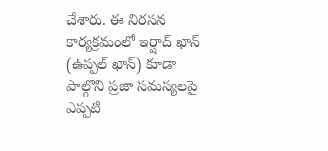చేశారు. ఈ నిరసన కార్యక్రమంలో ఇర్షాద్ ఖాన్ (ఉప్పల్ ఖాన్) కూడా పాల్గొని ప్రజా సమస్యలపై ఎప్పటి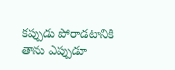కప్పుడు పోరాడటానికి తాను ఎప్పుడూ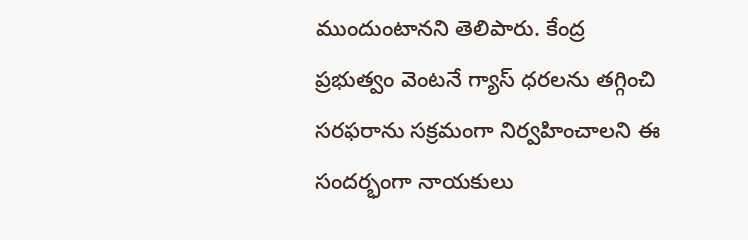ముందుంటానని తెలిపారు. కేంద్ర ప్రభుత్వం వెంటనే గ్యాస్ ధరలను తగ్గించి సరఫరాను సక్రమంగా నిర్వహించాలని ఈ సందర్భంగా నాయకులు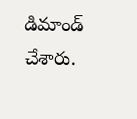డిమాండ్ చేశారు.